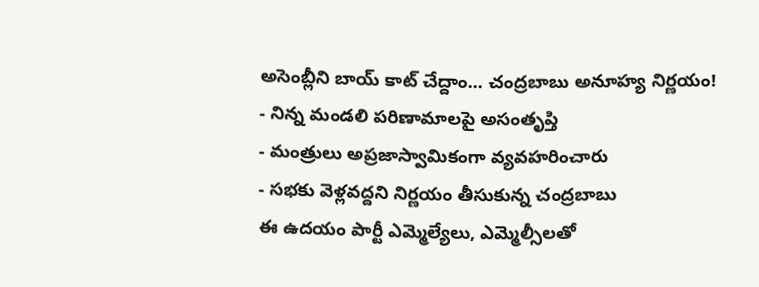అసెంబ్లీని బాయ్ కాట్ చేద్దాం... చంద్రబాబు అనూహ్య నిర్ణయం!
- నిన్న మండలి పరిణామాలపై అసంతృప్తి
- మంత్రులు అప్రజాస్వామికంగా వ్యవహరించారు
- సభకు వెళ్లవద్దని నిర్ణయం తీసుకున్న చంద్రబాబు
ఈ ఉదయం పార్టీ ఎమ్మెల్యేలు, ఎమ్మెల్సీలతో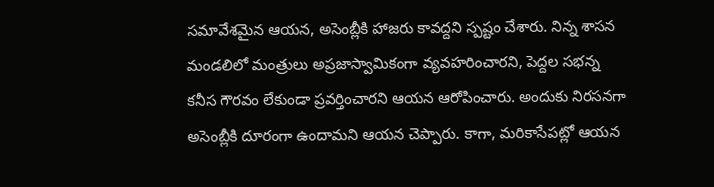సమావేశమైన ఆయన, అసెంబ్లీకి హాజరు కావద్దని స్పష్టం చేశారు. నిన్న శాసన మండలిలో మంత్రులు అప్రజాస్వామికంగా వ్యవహరించారని, పెద్దల సభన్న కనీస గౌరవం లేకుండా ప్రవర్తించారని ఆయన ఆరోపించారు. అందుకు నిరసనగా అసెంబ్లీకి దూరంగా ఉందామని ఆయన చెప్పారు. కాగా, మరికాసేపట్లో ఆయన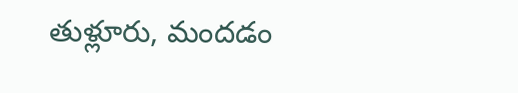తుళ్లూరు, మందడం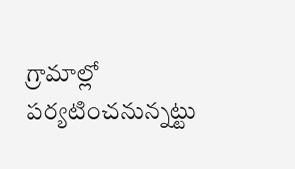గ్రామాల్లో పర్యటించనున్నట్టు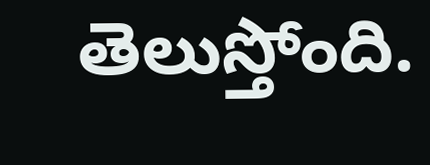తెలుస్తోంది.